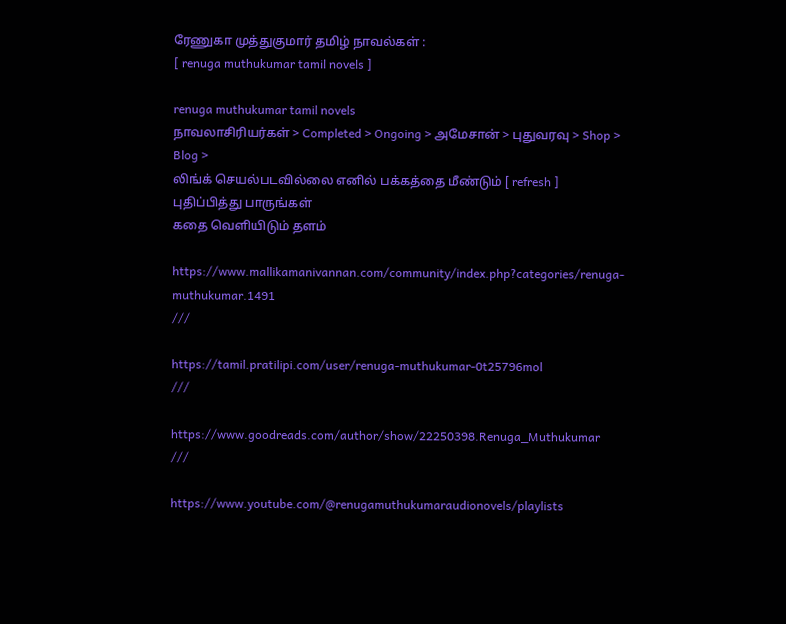ரேணுகா முத்துகுமார் தமிழ் நாவல்கள் :
[ renuga muthukumar tamil novels ]

renuga muthukumar tamil novels
நாவலாசிரியர்கள் > Completed > Ongoing > அமேசான் > புதுவரவு > Shop > Blog >
லிங்க் செயல்படவில்லை எனில் பக்கத்தை மீண்டும் [ refresh ] புதிப்பித்து பாருங்கள்
கதை வெளியிடும் தளம்

https://www.mallikamanivannan.com/community/index.php?categories/renuga-muthukumar.1491
///

https://tamil.pratilipi.com/user/renuga-muthukumar-0t25796mol
///

https://www.goodreads.com/author/show/22250398.Renuga_Muthukumar
///

https://www.youtube.com/@renugamuthukumaraudionovels/playlists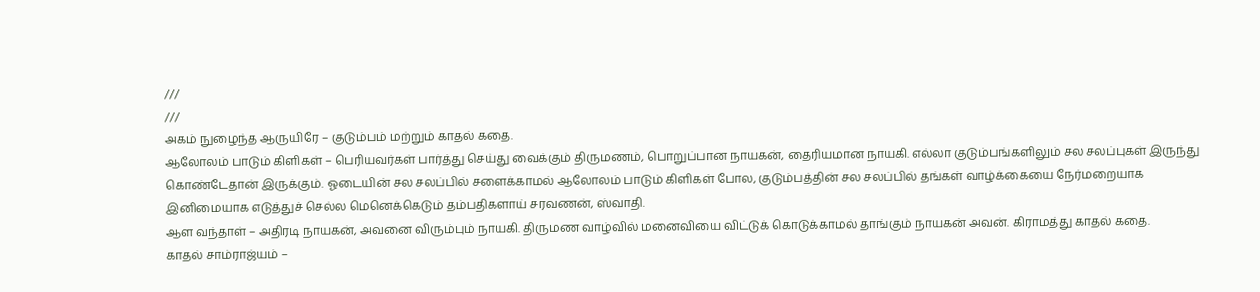///
///
அகம் நுழைந்த ஆருயிரே – குடும்பம் மற்றும் காதல் கதை.
ஆலோலம் பாடும் கிளிகள் – பெரியவர்கள் பார்த்து செய்து வைக்கும் திருமணம், பொறுப்பான நாயகன், தைரியமான நாயகி. எல்லா குடும்பங்களிலும் சல சலப்புகள் இருந்து கொண்டேதான் இருக்கும். ஓடையின் சல சலப்பில் சளைக்காமல் ஆலோலம் பாடும் கிளிகள் போல, குடும்பத்தின் சல சலப்பில் தங்கள் வாழ்க்கையை நேர்மறையாக இனிமையாக எடுத்துச் செல்ல மெனெக்கெடும் தம்பதிகளாய் சரவணன், ஸ்வாதி.
ஆள வந்தாள் – அதிரடி நாயகன், அவனை விரும்பும் நாயகி. திருமண வாழ்வில் மனைவியை விட்டுக் கொடுக்காமல் தாங்கும் நாயகன் அவன். கிராமத்து காதல் கதை.
காதல் சாம்ராஜ்யம் –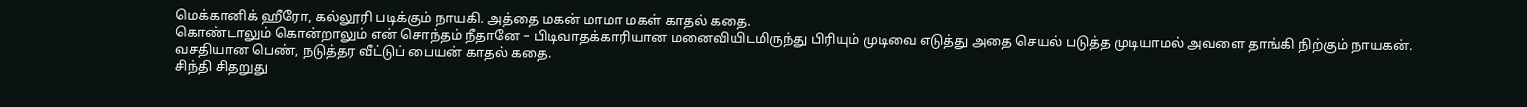மெக்கானிக் ஹீரோ, கல்லூரி படிக்கும் நாயகி. அத்தை மகன் மாமா மகள் காதல் கதை.
கொண்டாலும் கொன்றாலும் என் சொந்தம் நீதானே – பிடிவாதக்காரியான மனைவியிடமிருந்து பிரியும் முடிவை எடுத்து அதை செயல் படுத்த முடியாமல் அவளை தாங்கி நிற்கும் நாயகன். வசதியான பெண், நடுத்தர வீட்டுப் பையன் காதல் கதை.
சிந்தி சிதறுது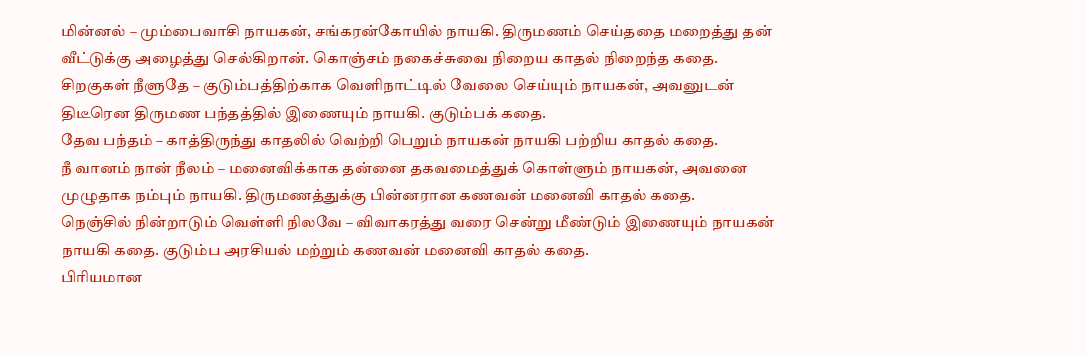மின்னல் – மும்பைவாசி நாயகன், சங்கரன்கோயில் நாயகி. திருமணம் செய்ததை மறைத்து தன் வீட்டுக்கு அழைத்து செல்கிறான். கொஞ்சம் நகைச்சுவை நிறைய காதல் நிறைந்த கதை.
சிறகுகள் நீளுதே – குடும்பத்திற்காக வெளிநாட்டில் வேலை செய்யும் நாயகன், அவனுடன் திடீரென திருமண பந்தத்தில் இணையும் நாயகி. குடும்பக் கதை.
தேவ பந்தம் – காத்திருந்து காதலில் வெற்றி பெறும் நாயகன் நாயகி பற்றிய காதல் கதை.
நீ வானம் நான் நீலம் – மனைவிக்காக தன்னை தகவமைத்துக் கொள்ளும் நாயகன், அவனை முழுதாக நம்பும் நாயகி. திருமணத்துக்கு பின்னரான கணவன் மனைவி காதல் கதை.
நெஞ்சில் நின்றாடும் வெள்ளி நிலவே – விவாகரத்து வரை சென்று மீண்டும் இணையும் நாயகன் நாயகி கதை. குடும்ப அரசியல் மற்றும் கணவன் மனைவி காதல் கதை.
பிரியமான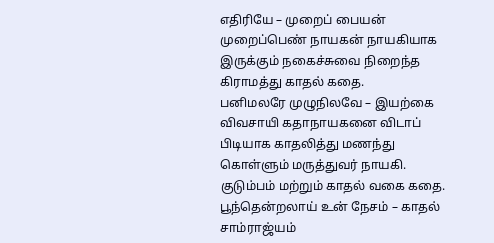எதிரியே – முறைப் பையன் முறைப்பெண் நாயகன் நாயகியாக இருக்கும் நகைச்சுவை நிறைந்த கிராமத்து காதல் கதை.
பனிமலரே முழுநிலவே – இயற்கை விவசாயி கதாநாயகனை விடாப் பிடியாக காதலித்து மணந்து கொள்ளும் மருத்துவர் நாயகி. குடும்பம் மற்றும் காதல் வகை கதை.
பூந்தென்றலாய் உன் நேசம் – காதல் சாம்ராஜ்யம்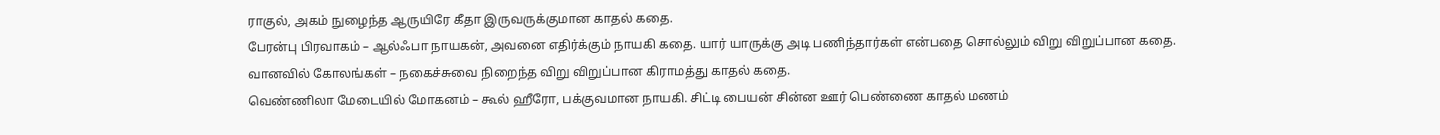ராகுல், அகம் நுழைந்த ஆருயிரே கீதா இருவருக்குமான காதல் கதை.
பேரன்பு பிரவாகம் – ஆல்ஃபா நாயகன், அவனை எதிர்க்கும் நாயகி கதை. யார் யாருக்கு அடி பணிந்தார்கள் என்பதை சொல்லும் விறு விறுப்பான கதை.
வானவில் கோலங்கள் – நகைச்சுவை நிறைந்த விறு விறுப்பான கிராமத்து காதல் கதை.
வெண்ணிலா மேடையில் மோகனம் – கூல் ஹீரோ, பக்குவமான நாயகி. சிட்டி பையன் சின்ன ஊர் பெண்ணை காதல் மணம்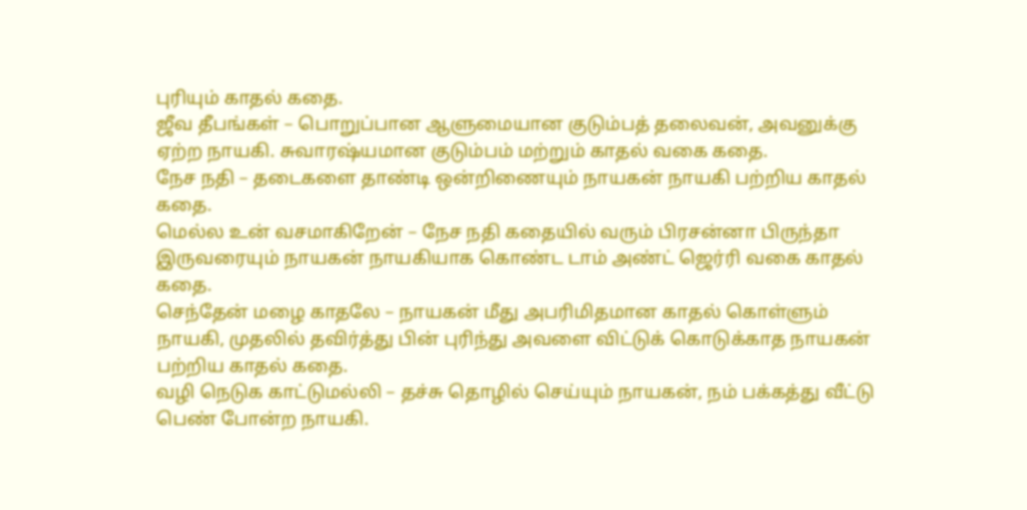புரியும் காதல் கதை.
ஜீவ தீபங்கள் – பொறுப்பான ஆளுமையான குடும்பத் தலைவன், அவனுக்கு ஏற்ற நாயகி. சுவாரஷ்யமான குடும்பம் மற்றும் காதல் வகை கதை.
நேச நதி – தடைகளை தாண்டி ஒன்றிணையும் நாயகன் நாயகி பற்றிய காதல் கதை.
மெல்ல உன் வசமாகிறேன் – நேச நதி கதையில் வரும் பிரசன்னா பிருந்தா இருவரையும் நாயகன் நாயகியாக கொண்ட டாம் அண்ட் ஜெர்ரி வகை காதல் கதை.
செந்தேன் மழை காதலே – நாயகன் மீது அபரிமிதமான காதல் கொள்ளும் நாயகி, முதலில் தவிர்த்து பின் புரிந்து அவளை விட்டுக் கொடுக்காத நாயகன் பற்றிய காதல் கதை.
வழி நெடுக காட்டுமல்லி – தச்சு தொழில் செய்யும் நாயகன், நம் பக்கத்து வீட்டு பெண் போன்ற நாயகி.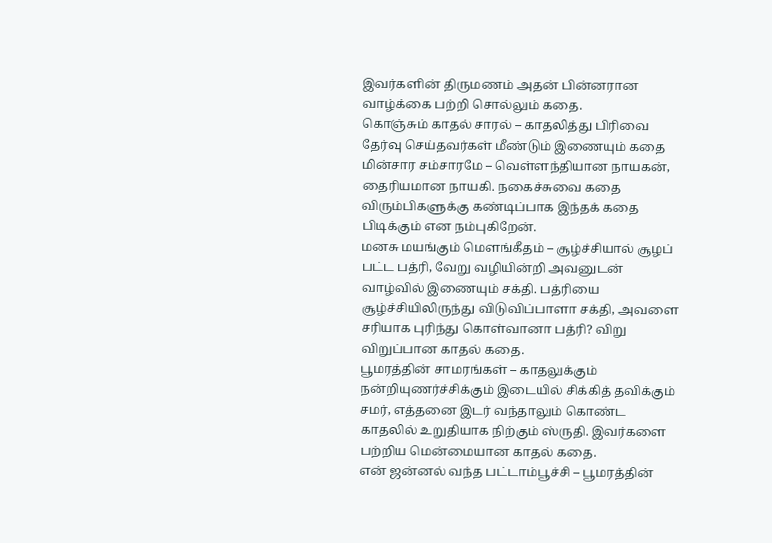இவர்களின் திருமணம் அதன் பின்னரான வாழ்க்கை பற்றி சொல்லும் கதை.
கொஞ்சும் காதல் சாரல் – காதலித்து பிரிவை தேர்வு செய்தவர்கள் மீண்டும் இணையும் கதை
மின்சார சம்சாரமே – வெள்ளந்தியான நாயகன், தைரியமான நாயகி. நகைச்சுவை கதை விரும்பிகளுக்கு கண்டிப்பாக இந்தக் கதை பிடிக்கும் என நம்புகிறேன்.
மனசு மயங்கும் மௌங்கீதம் – சூழ்ச்சியால் சூழப் பட்ட பத்ரி, வேறு வழியின்றி அவனுடன் வாழ்வில் இணையும் சக்தி. பத்ரியை சூழ்ச்சியிலிருந்து விடுவிப்பாளா சக்தி, அவளை சரியாக புரிந்து கொள்வானா பத்ரி? விறு விறுப்பான காதல் கதை.
பூமரத்தின் சாமரங்கள் – காதலுக்கும் நன்றியுணர்ச்சிக்கும் இடையில் சிக்கித் தவிக்கும் சமர், எத்தனை இடர் வந்தாலும் கொண்ட காதலில் உறுதியாக நிற்கும் ஸ்ருதி. இவர்களை பற்றிய மென்மையான காதல் கதை.
என் ஜன்னல் வந்த பட்டாம்பூச்சி – பூமரத்தின்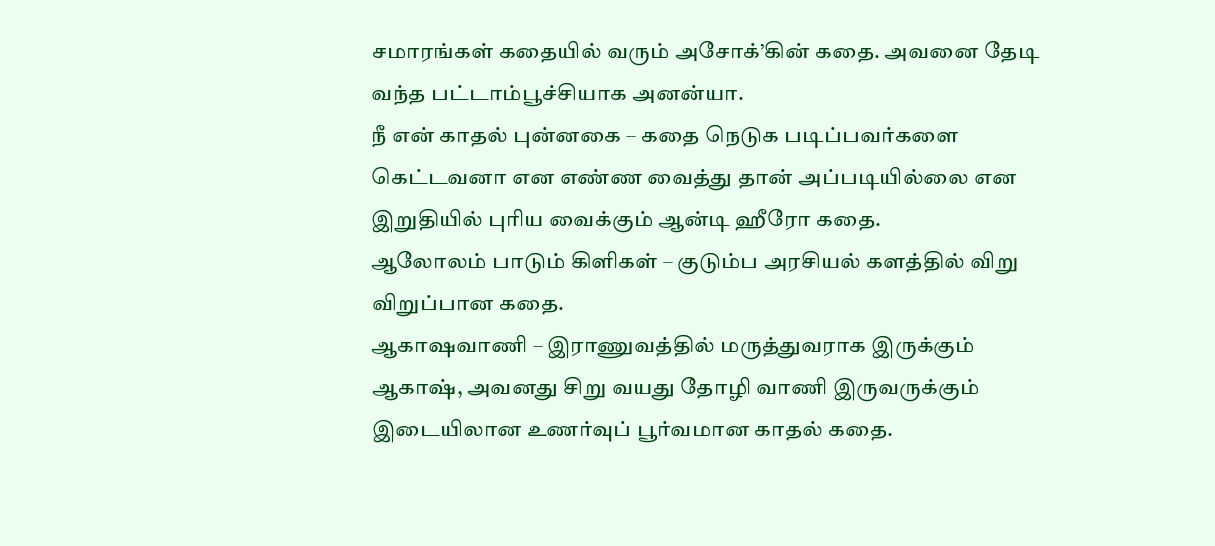சமாரங்கள் கதையில் வரும் அசோக்’கின் கதை. அவனை தேடி வந்த பட்டாம்பூச்சியாக அனன்யா.
நீ என் காதல் புன்னகை – கதை நெடுக படிப்பவர்களை கெட்டவனா என எண்ண வைத்து தான் அப்படியில்லை என இறுதியில் புரிய வைக்கும் ஆன்டி ஹீரோ கதை.
ஆலோலம் பாடும் கிளிகள் – குடும்ப அரசியல் களத்தில் விறு விறுப்பான கதை.
ஆகாஷவாணி – இராணுவத்தில் மருத்துவராக இருக்கும் ஆகாஷ், அவனது சிறு வயது தோழி வாணி இருவருக்கும் இடையிலான உணர்வுப் பூர்வமான காதல் கதை.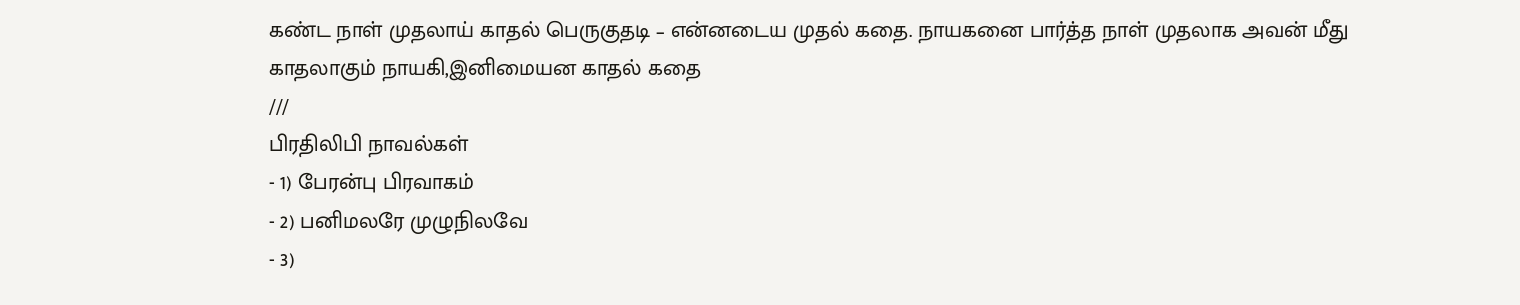கண்ட நாள் முதலாய் காதல் பெருகுதடி – என்னடைய முதல் கதை. நாயகனை பார்த்த நாள் முதலாக அவன் மீது காதலாகும் நாயகி,இனிமையன காதல் கதை
///
பிரதிலிபி நாவல்கள்
- 1) பேரன்பு பிரவாகம்
- 2) பனிமலரே முழுநிலவே
- 3)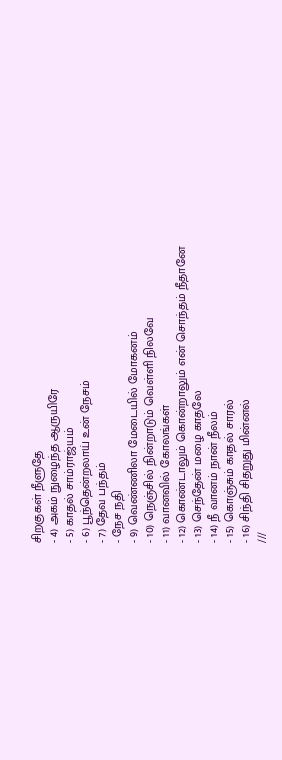சிறகுகள் நீளுதே
- 4) அகம் நுழைந்த ஆருயிரே
- 5) காதல் சாம்ராஜ்யம்
- 6) பூந்தென்றலாய் உன் நேசம்
- 7) தேவ பந்தம்
- நேச நதி
- 9) வெண்ணிலா மேடையில் மோகனம்
- 10) நெஞ்சில் நின்றாடும் வெள்ளி நிலவே
- 11) வானவில் கோலங்கள்
- 12) கொண்டாலும் கொன்றாலும் என் சொந்தம் நீதானே
- 13) செந்தேன் மழை காதலே
- 14) நீ வானம் நான் நீலம்
- 15) கொஞ்சும் காதல் சாரல்
- 16) சிந்தி சிதறுது மின்னல்
///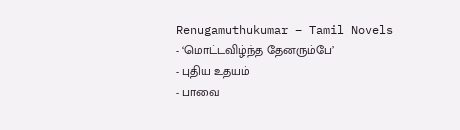Renugamuthukumar – Tamil Novels
- ‘மொட்டவிழ்ந்த தேனரும்பே’
- புதிய உதயம்
- பாவை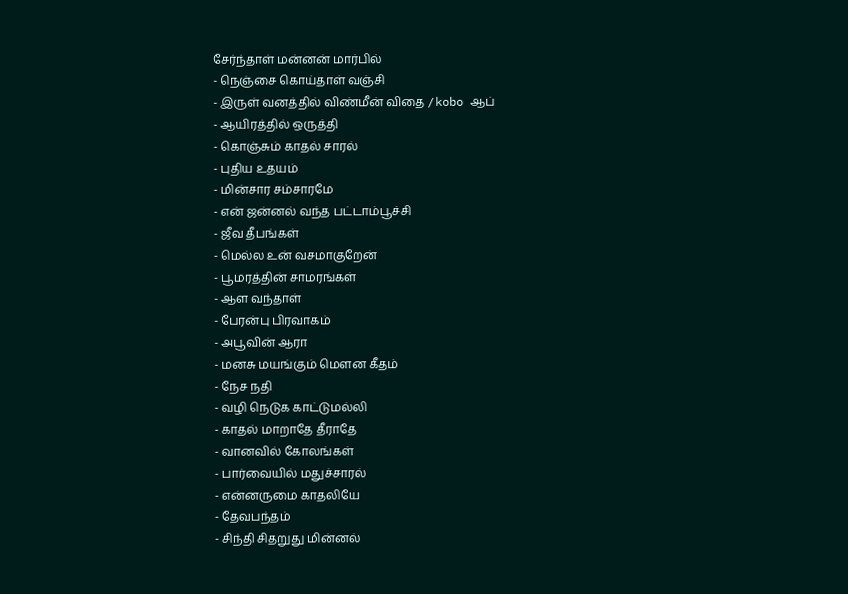சேர்ந்தாள் மன்னன் மார்பில்
- நெஞ்சை கொய்தாள் வஞ்சி
- இருள் வனத்தில் விண்மீன் விதை / kobo ஆப்
- ஆயிரத்தில் ஒருத்தி
- கொஞ்சும் காதல் சாரல்
- புதிய உதயம்
- மின்சார சம்சாரமே
- என் ஜன்னல் வந்த பட்டாம்பூச்சி
- ஜீவ தீபங்கள்
- மெல்ல உன் வசமாகுறேன்
- பூமரத்தின் சாமரங்கள்
- ஆள வந்தாள்
- பேரன்பு பிரவாகம்
- அபூவின் ஆரா
- மனசு மயங்கும் மௌன கீதம்
- நேச நதி
- வழி நெடுக காட்டுமல்லி
- காதல் மாறாதே தீராதே
- வானவில் கோலங்கள்
- பார்வையில் மதுச்சாரல்
- என்னருமை காதலியே
- தேவபந்தம்
- சிந்தி சிதறுது மின்னல்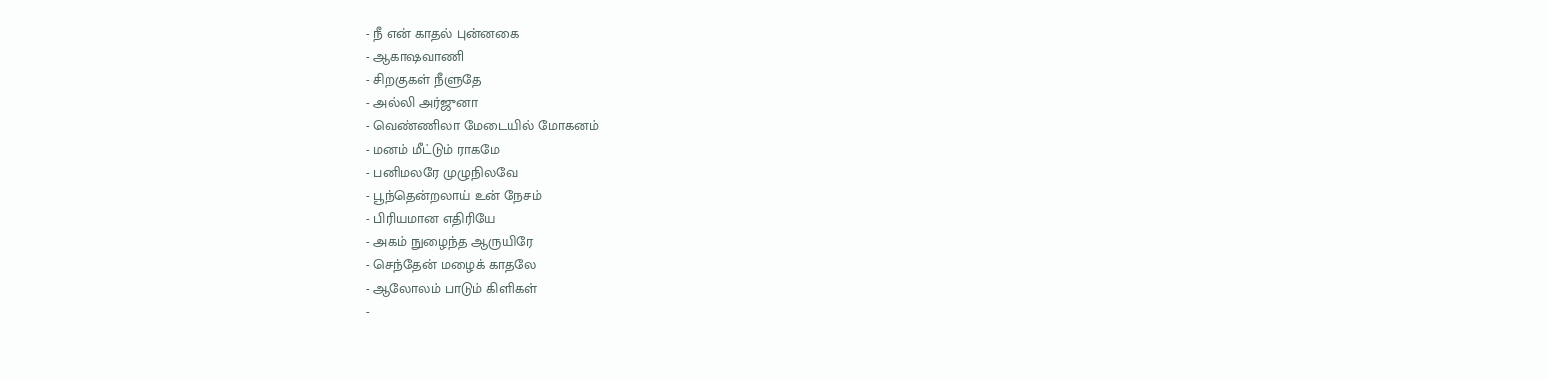- நீ என் காதல் புன்னகை
- ஆகாஷவாணி
- சிறகுகள் நீளுதே
- அல்லி அர்ஜுனா
- வெண்ணிலா மேடையில் மோகனம்
- மனம் மீட்டும் ராகமே
- பனிமலரே முழுநிலவே
- பூந்தென்றலாய் உன் நேசம்
- பிரியமான எதிரியே
- அகம் நுழைந்த ஆருயிரே
- செந்தேன் மழைக் காதலே
- ஆலோலம் பாடும் கிளிகள்
-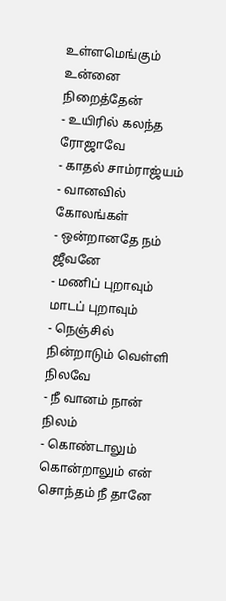உள்ளமெங்கும் உன்னை நிறைத்தேன்
- உயிரில் கலந்த ரோஜாவே
- காதல் சாம்ராஜ்யம்
- வானவில் கோலங்கள்
- ஒன்றானதே நம் ஜீவனே
- மணிப் புறாவும் மாடப் புறாவும்
- நெஞ்சில் நின்றாடும் வெள்ளி நிலவே
- நீ வானம் நான் நிலம்
- கொண்டாலும் கொன்றாலும் என் சொந்தம் நீ தானே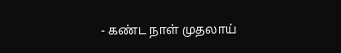- கண்ட நாள் முதலாய்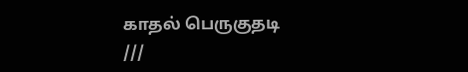காதல் பெருகுதடி
///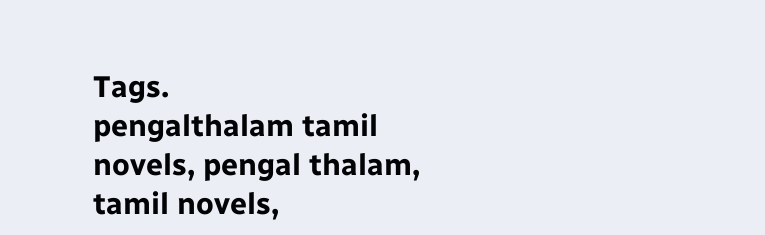Tags.
pengalthalam tamil novels, pengal thalam, tamil novels,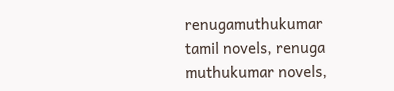renugamuthukumar tamil novels, renuga muthukumar novels,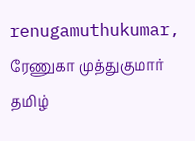renugamuthukumar, ரேணுகா முத்துகுமார் தமிழ்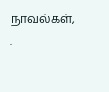நாவல்கள்,
.